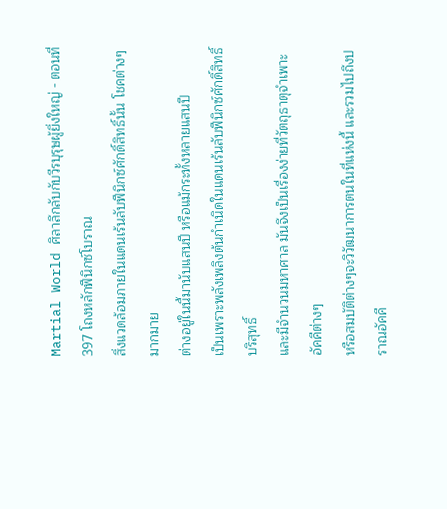Martial World ศิลาลึกลับกับวีรบุรุษผู้ยิ่งใหญ่ - ตอนที่ 397 โถงหลักฟีนิกซ์โบราณ
สิ่งแวดล้อมภายในแดนเร้นลับฟีนิกซ์ศักดิ์สิทธิ์นั้น โชคต่างๆมากมาย
ต่างอยู่ในนี้มานับแสนปี หรือแม้กระทั้งหลายแสนปี
เป็นเพราะพลังเพลิงต้นกำเนิดในแดนเร้นลับฟีนิกซ์ศักดิ์สิทธิ์บริสุทธิ์
และมีจำนวนมหาศาล มันจึงเป็นเรื่องง่ายที่วัตถุธาตุจำเพาะอัคคีต่างๆ
หรือสมบัติต่างๆจะวิวัฒนาการตนในที่แห่งนี้ และรวมไปถึงปราณอัคคี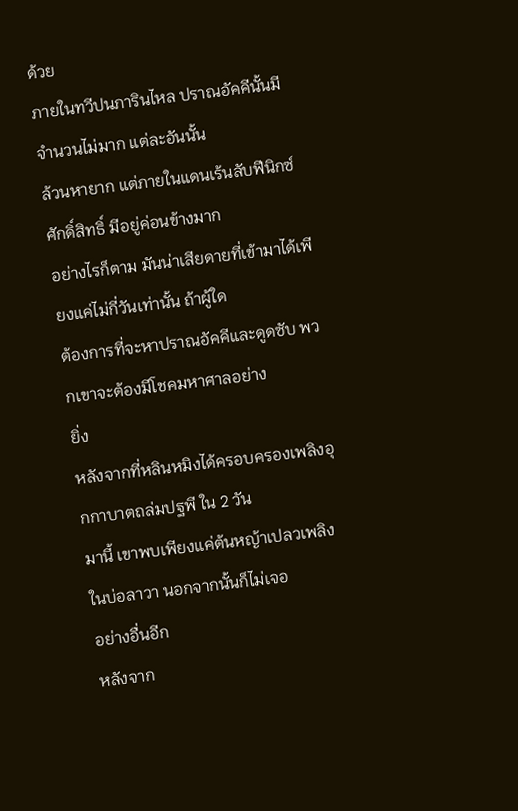ด้วย
ภายในทวีปนภารินไหล ปราณอัคคีนั้นมีจำนวนไม่มาก แต่ละอันนั้น
ล้วนหายาก แต่ภายในแดนเร้นลับฟีนิกซ์ศักดิ์สิทธิ์ มีอยู่ค่อนข้างมาก
อย่างไรก็ตาม มันน่าเสียดายที่เข้ามาได้เพียงแค่ไม่กี่วันเท่านั้น ถ้าผู้ใด
ต้องการที่จะหาปราณอัคคีและดูดซับ พวกเขาจะต้องมีโชคมหาศาลอย่าง
ยิ่ง
หลังจากที่หลินหมิงได้ครอบครองเพลิงอุกกาบาตถล่มปฐพี ใน 2 วัน
มานี้ เขาพบเพียงแค่ต้นหญ้าเปลวเพลิงในบ่อลาวา นอกจากนั้นก็ไม่เจอ
อย่างอื่นอีก
หลังจาก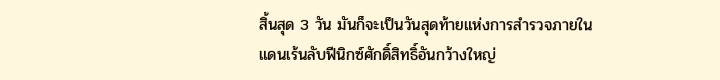สิ้นสุด 3 วัน มันก็จะเป็นวันสุดท้ายแห่งการสำรวจภายใน
แดนเร้นลับฟีนิกซ์ศักดิ์สิทธิ์อันกว้างใหญ่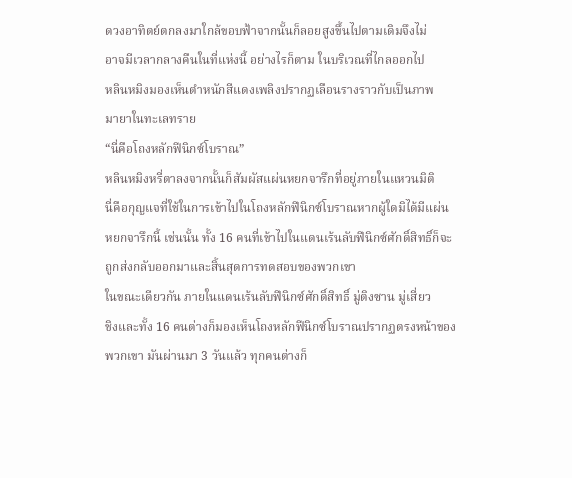ดวงอาทิตย์ตกลงมาใกล้ขอบฟ้าจากนั้นก็ลอยสูงขึ้นไปตามเดิมจึงไม่
อาจมีเวลากลางคืนในที่แห่งนี้ อย่างไรก็ตาม ในบริเวณที่ไกลออกไป
หลินหมิงมองเห็นตำหนักสีแดงเพลิงปรากฏเลือนรางราวกับเป็นภาพ
มายาในทะเลทราย
“นี่คือโถงหลักฟีนิกซ์โบราณ”
หลินหมิงหรี่ตาลงจากนั้นก็สัมผัสแผ่นหยกจารึกที่อยู่ภายในแหวนมิติ
นี่คือกุญแจที่ใช้ในการเข้าไปในโถงหลักฟีนิกซ์โบราณหากผู้ใดมิได้มีแผ่น
หยกจารึกนี้ เช่นนั้น ทั้ง 16 คนที่เข้าไปในแดนเร้นลับฟีนิกซ์ศักดิ์สิทธิ์ก็จะ
ถูกส่งกลับออกมาและสิ้นสุดการทดสอบของพวกเขา
ในขณะเดียวกัน ภายในแดนเร้นลับฟีนิกซ์ศักดิ์สิทธิ์ มู่ติงซาน มู่เสี่ยว
ชิงและทั้ง 16 คนต่างก็มองเห็นโถงหลักฟีนิกซ์โบราณปรากฏตรงหน้าของ
พวกเขา มันผ่านมา 3 วันแล้ว ทุกคนต่างก็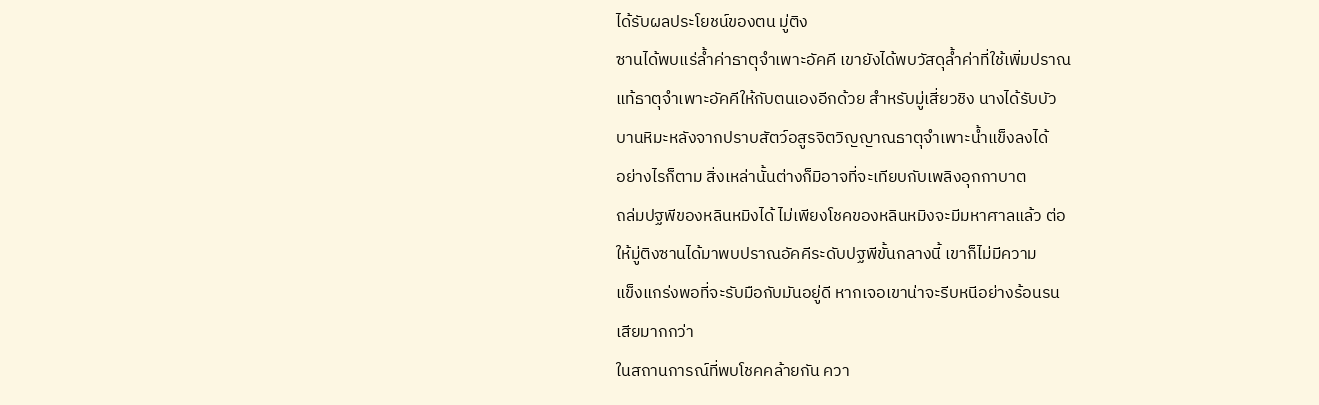ได้รับผลประโยชน์ของตน มู่ติง
ซานได้พบแร่ล้ำค่าธาตุจำเพาะอัคคี เขายังได้พบวัสดุล้ำค่าที่ใช้เพิ่มปราณ
แท้ธาตุจำเพาะอัคคีให้กับตนเองอีกด้วย สำหรับมู่เสี่ยวชิง นางได้รับบัว
บานหิมะหลังจากปราบสัตว์อสูรจิตวิญญาณธาตุจำเพาะน้ำแข็งลงได้
อย่างไรก็ตาม สิ่งเหล่านั้นต่างก็มิอาจที่จะเทียบกับเพลิงอุกกาบาต
ถล่มปฐพีของหลินหมิงได้ ไม่เพียงโชคของหลินหมิงจะมีมหาศาลแล้ว ต่อ
ให้มู่ติงซานได้มาพบปราณอัคคีระดับปฐพีขั้นกลางนี้ เขาก็ไม่มีความ
แข็งแกร่งพอที่จะรับมือกับมันอยู่ดี หากเจอเขาน่าจะรีบหนีอย่างร้อนรน
เสียมากกว่า
ในสถานการณ์ที่พบโชคคล้ายกัน ควา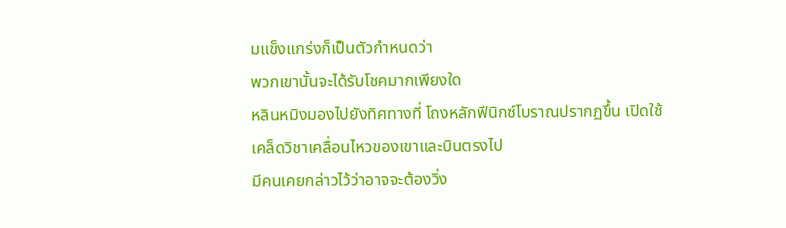มแข็งแกร่งก็เป็นตัวกำหนดว่า
พวกเขานั้นจะได้รับโชคมากเพียงใด
หลินหมิงมองไปยังทิศทางที่ โถงหลักฟีนิกซ์โบราณปรากฏขึ้น เปิดใช้
เคล็ดวิชาเคลื่อนไหวของเขาและบินตรงไป
มีคนเคยกล่าวไว้ว่าอาจจะต้องวิ่ง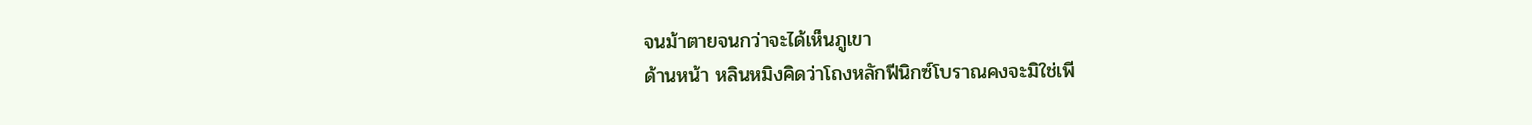จนม้าตายจนกว่าจะได้เห็นภูเขา
ด้านหน้า หลินหมิงคิดว่าโถงหลักฟีนิกซ์โบราณคงจะมิใช่เพี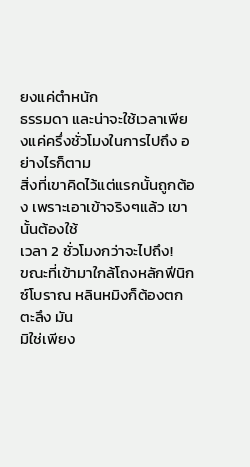ยงแค่ตำหนัก
ธรรมดา และน่าจะใช้เวลาเพียงแค่ครึ่งชั่วโมงในการไปถึง อย่างไรก็ตาม
สิ่งที่เขาคิดไว้แต่แรกนั้นถูกต้อง เพราะเอาเข้าจริงๆแล้ว เขานั้นต้องใช้
เวลา 2 ชั่วโมงกว่าจะไปถึง!
ขณะที่เข้ามาใกล้โถงหลักฟีนิกซ์โบราณ หลินหมิงก็ต้องตกตะลึง มัน
มิใช่เพียง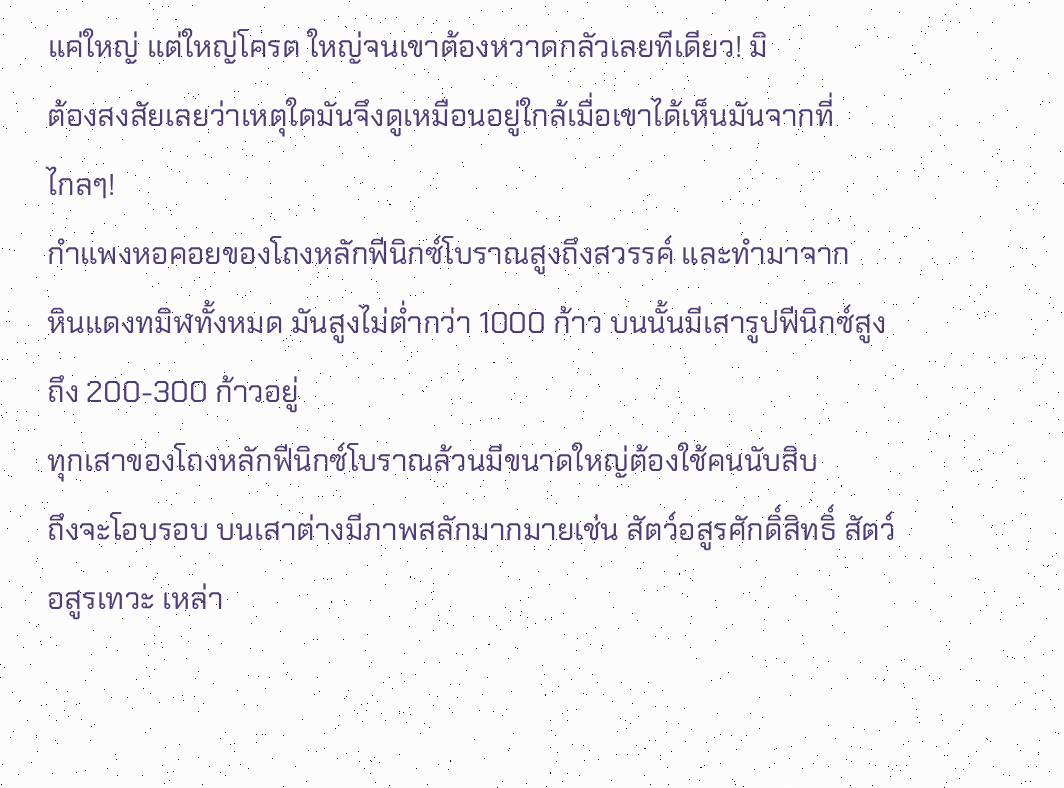แค่ใหญ่ แต่ใหญ่โครต ใหญ่จนเขาต้องหวาดกลัวเลยทีเดียว! มิ
ต้องสงสัยเลยว่าเหตุใดมันจึงดูเหมือนอยู่ใกล้เมื่อเขาได้เห็นมันจากที่
ไกลๆ!
กำแพงหอคอยของโถงหลักฟีนิกซ์โบราณสูงถึงสวรรค์ และทำมาจาก
หินแดงทมิฬทั้งหมด มันสูงไม่ต่ำกว่า 1000 ก้าว บนนั้นมีเสารูปฟีนิกซ์สูง
ถึง 200-300 ก้าวอยู่
ทุกเสาของโถงหลักฟีนิกซ์โบราณล้วนมีขนาดใหญ่ต้องใช้คนนับสิบ
ถึงจะโอบรอบ บนเสาต่างมีภาพสลักมากมายเช่น สัตว์อสูรศักดิ์สิทธิ์ สัตว์
อสูรเทวะ เหล่า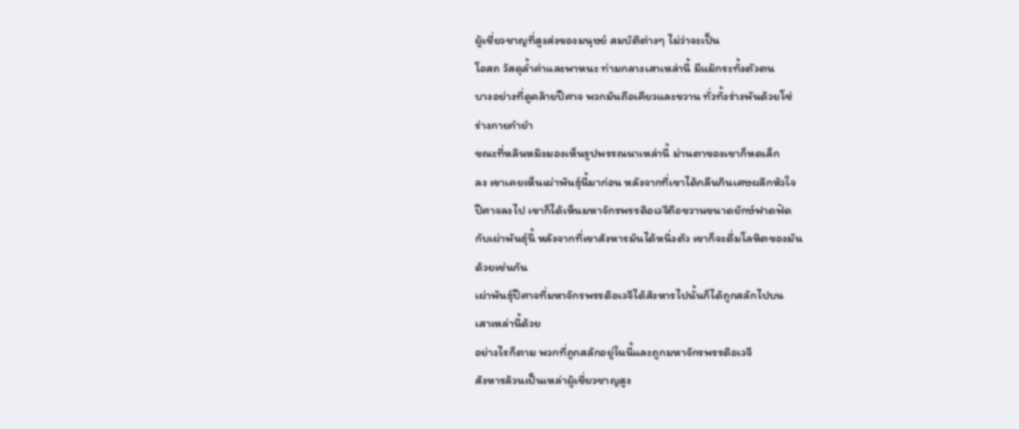ผู้เชี่ยวชาญที่สูงส่งของมนุษย์ สมบัติต่างๆ ไม่ว่าจะเป็น
โอสถ วัสดุล้ำค่าและพาหนะ ท่ามกลางเสาเหล่านี้ มีแม้กระทั้งตัวตน
บางอย่างที่ดูคล้ายปีศาจ พวกมันถือเคียวและขวาน ทั่วทั้งร่างพันด้วยโซ่
ร่างกายกำยำ
ขณะที่หลินหมิงมองเห็นรูปพรรณนาเหล่านี้ ม่านตาของเขาก็หดเล็ก
ลง เขาเคยเห็นเผ่าพันธุ์นี้มาก่อน หลังจากที่เขาได้กลืนกินเศษผลึกหัวใจ
ปีศาจลงไป เขาก็ได้เห็นมหาจักรพรรดิอเวจีถือขวานขนาดยักษ์ฟาดฟัด
กับเผ่าพันธุ์นี้ หลังจากที่เขาสังหารมันได้หนึ่งตัว เขาก็จะดื่มโลหิตของมัน
ด้วยเช่นกัน
เผ่าพันธุ์ปีศาจที่มหาจักรพรรดิอเวจีได้สังหารไปนั้นก็ได้ถูกสลักไปบน
เสาเหล่านี้ด้วย
อย่างไรก็ตาม พวกที่ถูกสลักอยู่ในนี้และถูกมหาจักรพรรดิอเวจี
สังหารล้วนเป็นเหล่าผู้เชี่ยวชาญสูง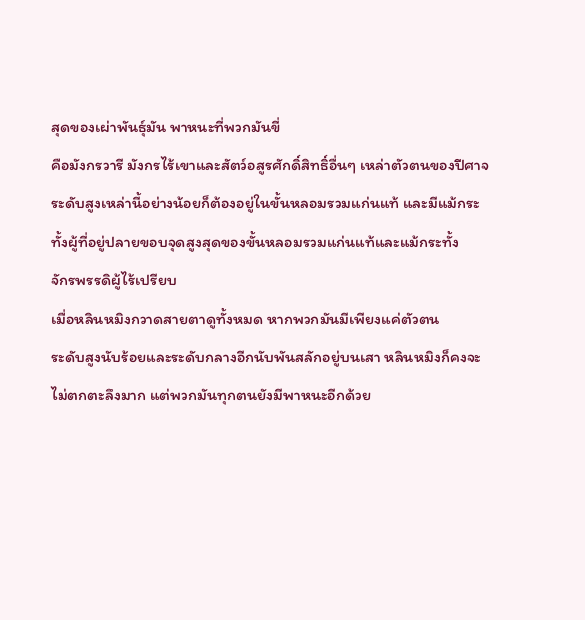สุดของเผ่าพันธุ์มัน พาหนะที่พวกมันขี่
คือมังกรวารี มังกรไร้เขาและสัตว์อสูรศักดิ์สิทธิ์อื่นๆ เหล่าตัวตนของปีศาจ
ระดับสูงเหล่านี้อย่างน้อยก็ต้องอยู่ในขั้นหลอมรวมแก่นแท้ และมีแม้กระ
ทั้งผู้ที่อยู่ปลายขอบจุดสูงสุดของขั้นหลอมรวมแก่นแท้และแม้กระทั้ง
จักรพรรดิผู้ไร้เปรียบ
เมื่อหลินหมิงกวาดสายตาดูทั้งหมด หากพวกมันมีเพียงแค่ตัวตน
ระดับสูงนับร้อยและระดับกลางอีกนับพันสลักอยู่บนเสา หลินหมิงก็คงจะ
ไม่ตกตะลึงมาก แต่พวกมันทุกตนยังมีพาหนะอีกด้วย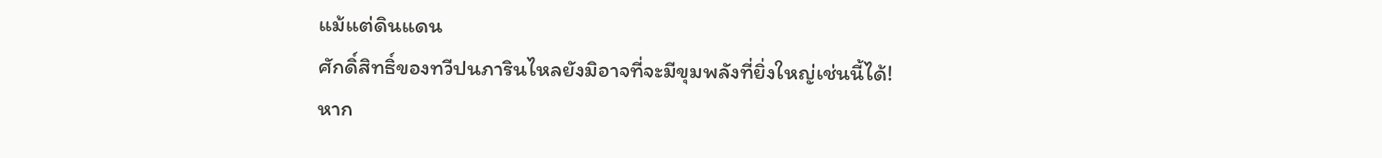แม้แต่ดินแดน
ศักดิ์สิทธิ์ของทวีปนภารินไหลยังมิอาจที่จะมีขุมพลังที่ยิ่งใหญ่เช่นนี้ได้!
หาก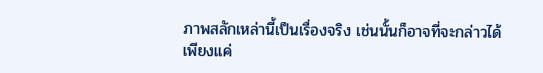ภาพสลักเหล่านี้เป็นเรื่องจริง เช่นนั้นก็อาจที่จะกล่าวได้เพียงแค่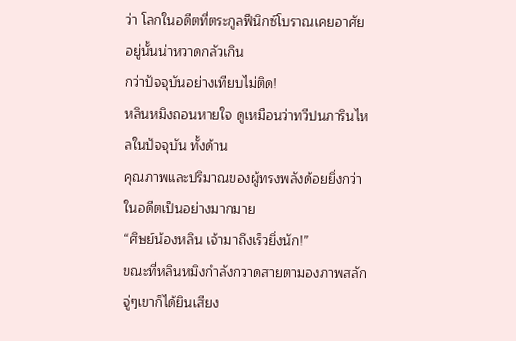ว่า โลกในอดีตที่ตระกูลฟีนิกซ์โบราณเคยอาศัยอยู่นั้นน่าหวาดกลัวเกิน
กว่าปัจจุบันอย่างเทียบไม่ติด!
หลินหมิงถอนหายใจ ดูเหมือนว่าทวีปนภารินไหลในปัจจุบัน ทั้งด้าน
คุณภาพและปริมาณของผู้ทรงพลังด้อยยิ่งกว่าในอดีตเป็นอย่างมากมาย
“ศิษย์น้องหลิน เจ้ามาถึงเร็วยิ่งนัก!”
ขณะที่หลินหมิงกำลังกวาดสายตามองภาพสลัก จู่ๆเขาก็ได้ยินเสียง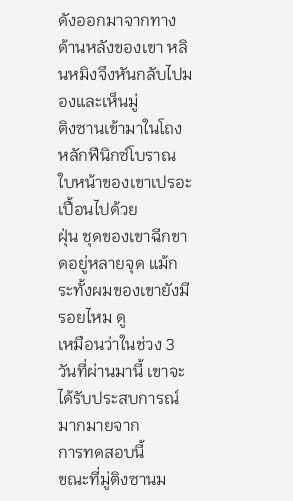ดังออกมาจากทางด้านหลังของเขา หลินหมิงจึงหันกลับไปมองและเห็นมู่
ติงซานเข้ามาในโถงหลักฟีนิกซ์โบราณ ใบหน้าของเขาเปรอะเปื้อนไปด้วย
ฝุ่น ชุดของเขาฉีกขาดอยู่หลายจุด แม้กระทั้งผมของเขายังมีรอยไหม ดู
เหมือนว่าในช่วง 3 วันที่ผ่านมานี้ เขาจะได้รับประสบการณ์มากมายจาก
การทดสอบนี้
ขณะที่มู่ติงซานม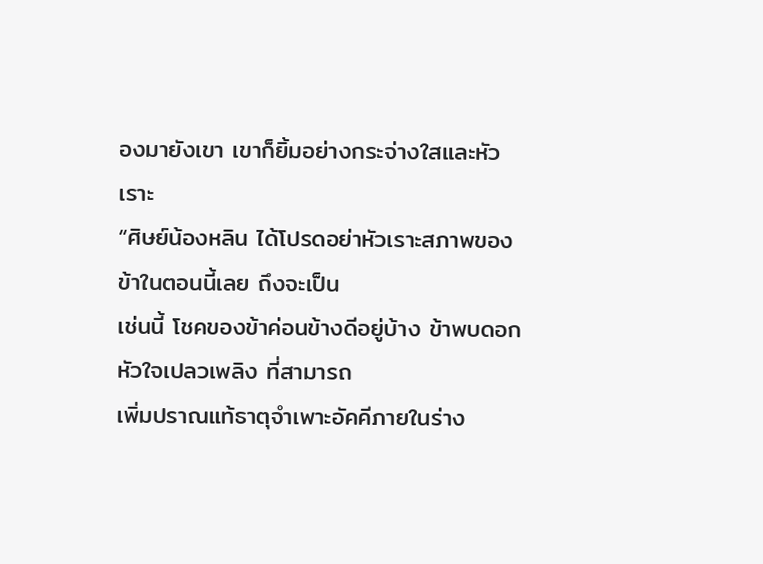องมายังเขา เขาก็ยิ้มอย่างกระจ่างใสและหัวเราะ
“ศิษย์น้องหลิน ได้โปรดอย่าหัวเราะสภาพของข้าในตอนนี้เลย ถึงจะเป็น
เช่นนี้ โชคของข้าค่อนข้างดีอยู่บ้าง ข้าพบดอกหัวใจเปลวเพลิง ที่สามารถ
เพิ่มปราณแท้ธาตุจำเพาะอัคคีภายในร่าง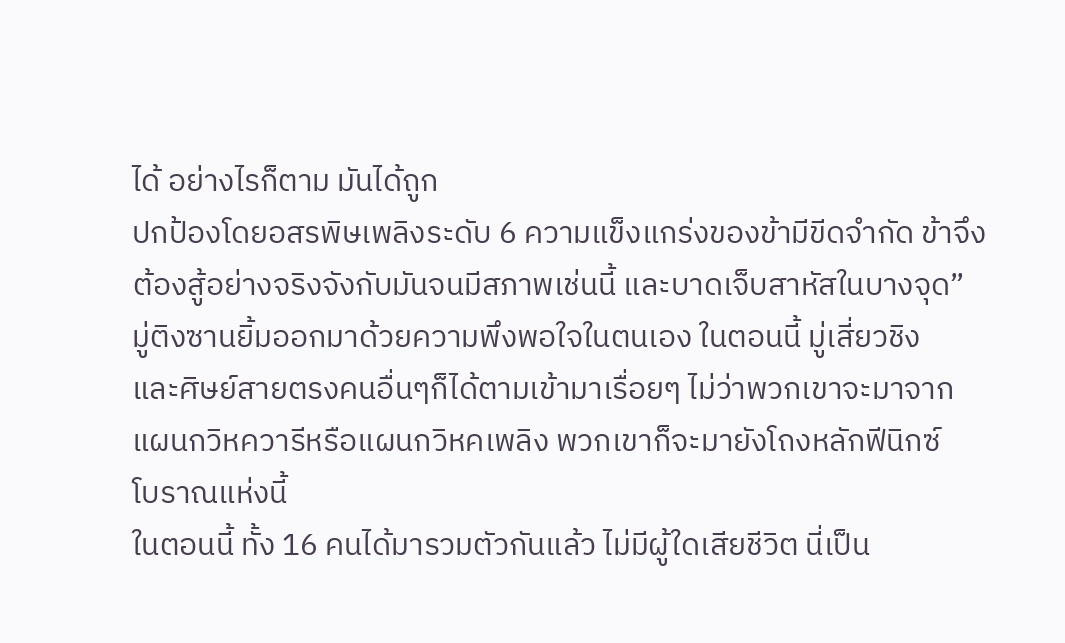ได้ อย่างไรก็ตาม มันได้ถูก
ปกป้องโดยอสรพิษเพลิงระดับ 6 ความแข็งแกร่งของข้ามีขีดจำกัด ข้าจึง
ต้องสู้อย่างจริงจังกับมันจนมีสภาพเช่นนี้ และบาดเจ็บสาหัสในบางจุด”
มู่ติงซานยิ้มออกมาด้วยความพึงพอใจในตนเอง ในตอนนี้ มู่เสี่ยวชิง
และศิษย์สายตรงคนอื่นๆก็ได้ตามเข้ามาเรื่อยๆ ไม่ว่าพวกเขาจะมาจาก
แผนกวิหควารีหรือแผนกวิหคเพลิง พวกเขาก็จะมายังโถงหลักฟีนิกซ์
โบราณแห่งนี้
ในตอนนี้ ทั้ง 16 คนได้มารวมตัวกันแล้ว ไม่มีผู้ใดเสียชีวิต นี่เป็น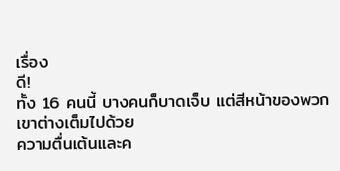เรื่อง
ดี!
ทั้ง 16 คนนี้ บางคนก็บาดเจ็บ แต่สีหน้าของพวกเขาต่างเต็มไปด้วย
ความตื่นเต้นและค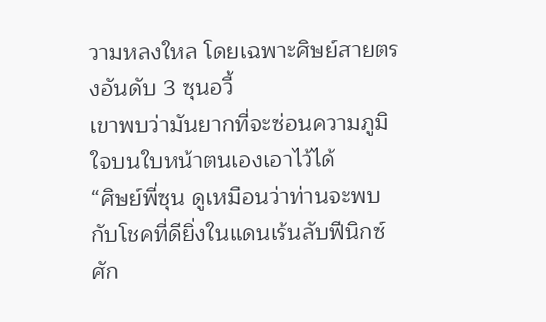วามหลงใหล โดยเฉพาะศิษย์สายตรงอันดับ 3 ซุนอวี้
เขาพบว่ามันยากที่จะซ่อนความภูมิใจบนใบหน้าตนเองเอาไว้ได้
“ศิษย์พี่ซุน ดูเหมือนว่าท่านจะพบกับโชคที่ดียิ่งในแดนเร้นลับฟีนิกซ์
ศัก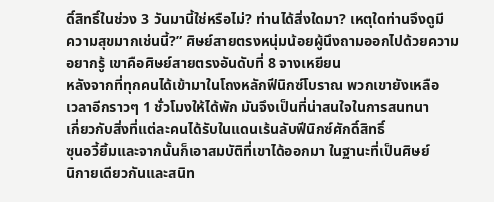ดิ์สิทธิ์ในช่วง 3 วันมานี้ใช่หรือไม่? ท่านได้สิ่งใดมา? เหตุใดท่านจึงดูมี
ความสุขมากเช่นนี้?” ศิษย์สายตรงหนุ่มน้อยผู้นึงถามออกไปด้วยความ
อยากรู้ เขาคือศิษย์สายตรงอันดับที่ 8 จางเหยียน
หลังจากที่ทุกคนได้เข้ามาในโถงหลักฟีนิกซ์โบราณ พวกเขายังเหลือ
เวลาอีกราวๆ 1 ชั่วโมงให้ได้พัก มันจึงเป็นที่น่าสนใจในการสนทนา
เกี่ยวกับสิ่งที่แต่ละคนได้รับในแดนเร้นลับฟีนิกซ์ศักดิ์สิทธิ์
ซุนอวี้ยิ้มและจากนั้นก็เอาสมบัติที่เขาได้ออกมา ในฐานะที่เป็นศิษย์
นิกายเดียวกันและสนิท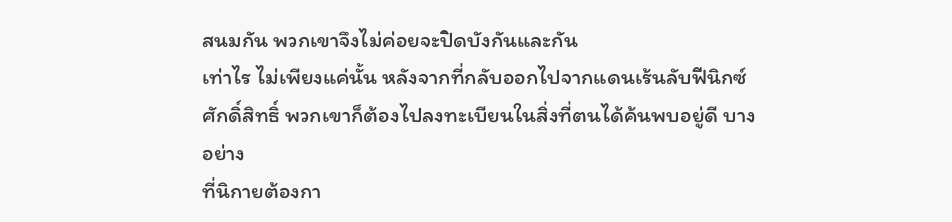สนมกัน พวกเขาจึงไม่ค่อยจะปิดบังกันและกัน
เท่าไร ไม่เพียงแค่นั้น หลังจากที่กลับออกไปจากแดนเร้นลับฟีนิกซ์
ศักดิ์สิทธิ์ พวกเขาก็ต้องไปลงทะเบียนในสิ่งที่ตนได้ค้นพบอยู่ดี บางอย่าง
ที่นิกายต้องกา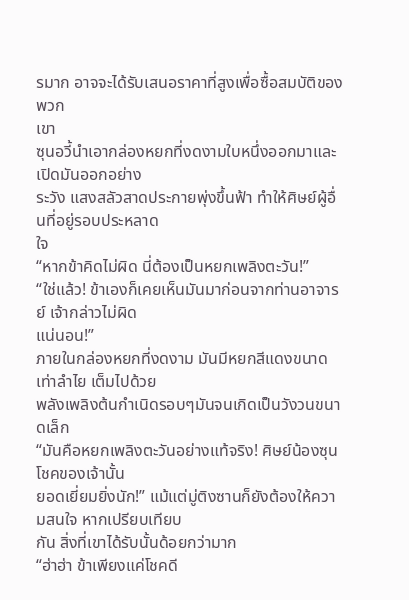รมาก อาจจะได้รับเสนอราคาที่สูงเพื่อซื้อสมบัติของพวก
เขา
ซุนอวี้นำเอากล่องหยกที่งดงามใบหนึ่งออกมาและเปิดมันออกอย่าง
ระวัง แสงสลัวสาดประกายพุ่งขึ้นฟ้า ทำให้ศิษย์ผู้อื่นที่อยู่รอบประหลาด
ใจ
“หากข้าคิดไม่ผิด นี่ต้องเป็นหยกเพลิงตะวัน!”
“ใช่แล้ว! ข้าเองก็เคยเห็นมันมาก่อนจากท่านอาจารย์ เจ้ากล่าวไม่ผิด
แน่นอน!”
ภายในกล่องหยกที่งดงาม มันมีหยกสีแดงขนาดเท่าลำไย เต็มไปด้วย
พลังเพลิงต้นกำเนิดรอบๆมันจนเกิดเป็นวังวนขนาดเล็ก
“มันคือหยกเพลิงตะวันอย่างแท้จริง! ศิษย์น้องซุน โชคของเจ้านั้น
ยอดเยี่ยมยิ่งนัก!” แม้แต่มู่ติงซานก็ยังต้องให้ความสนใจ หากเปรียบเทียบ
กัน สิ่งที่เขาได้รับนั้นด้อยกว่ามาก
“ฮ่าฮ่า ข้าเพียงแค่โชคดี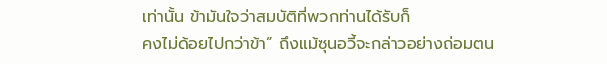เท่านั้น ข้ามันใจว่าสมบัติที่พวกท่านได้รับก็
คงไม่ด้อยไปกว่าข้า” ถึงแม้ซุนอวี้จะกล่าวอย่างถ่อมตน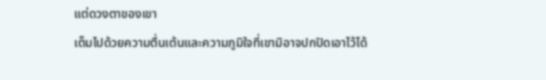แต่ดวงตาของเขา
เต็มไปด้วยความตื่นเต้นและความภูมิใจที่เขามิอาจปกปิดเอาไว้ได้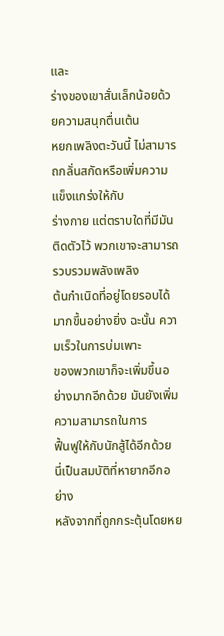และ
ร่างของเขาสั่นเล็กน้อยด้วยความสนุกตื่นเต้น
หยกเพลิงตะวันนี้ ไม่สามารถกลั่นสกัดหรือเพิ่มความแข็งแกร่งให้กับ
ร่างกาย แต่ตราบใดที่มีมันติดตัวไว้ พวกเขาจะสามารถรวบรวมพลังเพลิง
ต้นกำเนิดที่อยู่โดยรอบได้มากขึ้นอย่างยิ่ง ฉะนั้น ความเร็วในการบ่มเพาะ
ของพวกเขาก็จะเพิ่มขึ้นอย่างมากอีกด้วย มันยังเพิ่มความสามารถในการ
ฟื้นฟูให้กับนักสู้ได้อีกด้วย นี่เป็นสมบัติที่หายากอีกอย่าง
หลังจากที่ถูกกระตุ้นโดยหย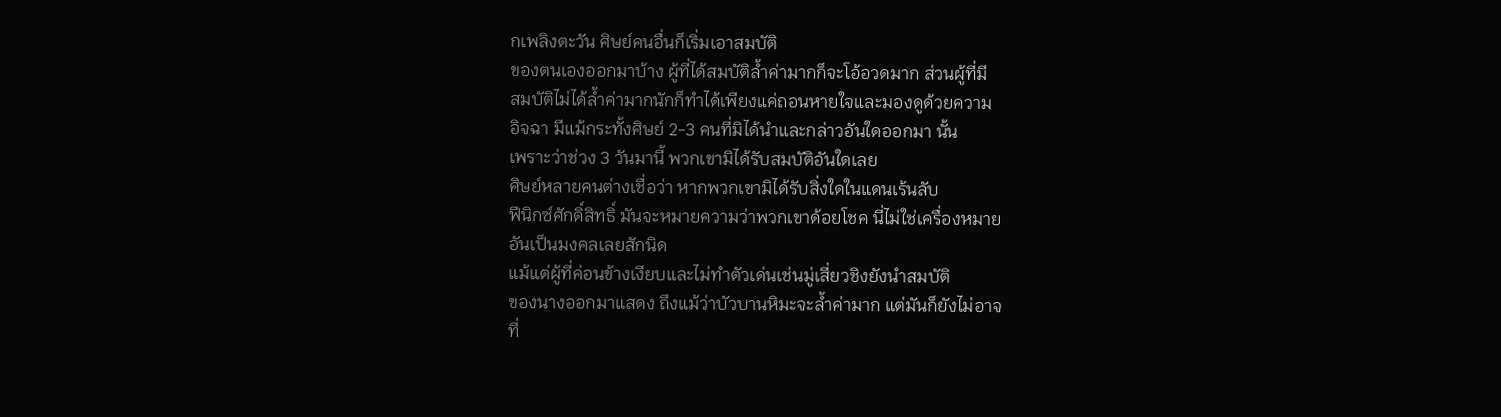กเพลิงตะวัน ศิษย์คนอื่นก็เริ่มเอาสมบัติ
ของตนเองออกมาบ้าง ผู้ที่ได้สมบัติล้ำค่ามากก็จะโอ้อวดมาก ส่วนผู้ที่มี
สมบัติไม่ได้ล้ำค่ามากนักก็ทำได้เพียงแค่ถอนหายใจและมองดูด้วยความ
อิจฉา มีแม้กระทั้งศิษย์ 2-3 คนที่มิได้นำและกล่าวอันใดออกมา นั้น
เพราะว่าช่วง 3 วันมานี้ พวกเขามิได้รับสมบัติอันใดเลย
ศิษย์หลายคนต่างเชื่อว่า หากพวกเขามิได้รับสิ่งใดในแดนเร้นลับ
ฟีนิกซ์ศักดิ์สิทธิ์ มันจะหมายความว่าพวกเขาด้อยโชค นี่ไม่ใช่เครื่องหมาย
อันเป็นมงคลเลยสักนิด
แม้แต่ผู้ที่ค่อนข้างเงียบและไม่ทำตัวเด่นเช่นมู่เสี่ยวชิงยังนำสมบัติ
ของนางออกมาแสดง ถึงแม้ว่าบัวบานหิมะจะล้ำค่ามาก แต่มันก็ยังไม่อาจ
ที่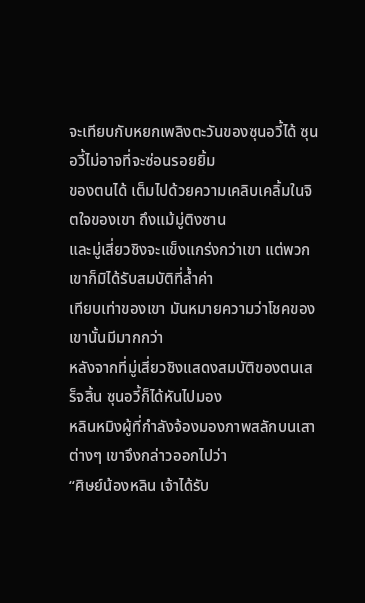จะเทียบกับหยกเพลิงตะวันของซุนอวี้ได้ ซุนอวี้ไม่อาจที่จะซ่อนรอยยิ้ม
ของตนได้ เต็มไปด้วยความเคลิบเคลิ้มในจิตใจของเขา ถึงแม้มู่ติงซาน
และมู่เสี่ยวชิงจะแข็งแกร่งกว่าเขา แต่พวกเขาก็มิได้รับสมบัติที่ล้ำค่า
เทียบเท่าของเขา มันหมายความว่าโชคของเขานั้นมีมากกว่า
หลังจากที่มู่เสี่ยวชิงแสดงสมบัติของตนเสร็จสิ้น ซุนอวี้ก็ได้หันไปมอง
หลินหมิงผู้ที่กำลังจ้องมองภาพสลักบนเสาต่างๆ เขาจึงกล่าวออกไปว่า
“ศิษย์น้องหลิน เจ้าได้รับ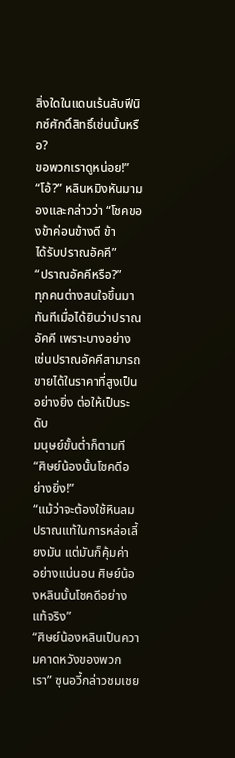สิ่งใดในแดนเร้นลับฟีนิกซ์ศักดิ์สิทธิ์เช่นนั้นหรือ?
ขอพวกเราดูหน่อย!”
“โอ้?” หลินหมิงหันมามองและกล่าวว่า “โชคของข้าค่อนข้างดี ข้า
ได้รับปราณอัคคี”
“ปราณอัคคีหรือ?”
ทุกคนต่างสนใจขึ้นมาทันทีเมื่อได้ยินว่าปราณอัคคี เพราะบางอย่าง
เช่นปราณอัคคีสามารถขายได้ในราคาที่สูงเป็นอย่างยิ่ง ต่อให้เป็นระดับ
มนุษย์ขั้นต่ำก็ตามที
“ศิษย์น้องนั้นโชคดีอย่างยิ่ง!”
“แม้ว่าจะต้องใช้หินลมปราณแท้ในการหล่อเลี้ยงมัน แต่มันก็คุ้มค่า
อย่างแน่นอน ศิษย์น้องหลินนั้นโชคดีอย่างแท้จริง”
“ศิษย์น้องหลินเป็นความคาดหวังของพวกเรา” ซุนอวี้กล่าวชมเชย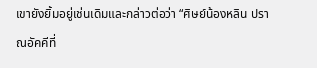เขายังยิ้มอยู่เช่นเดิมและกล่าวต่อว่า “ศิษย์น้องหลิน ปราณอัคคีที่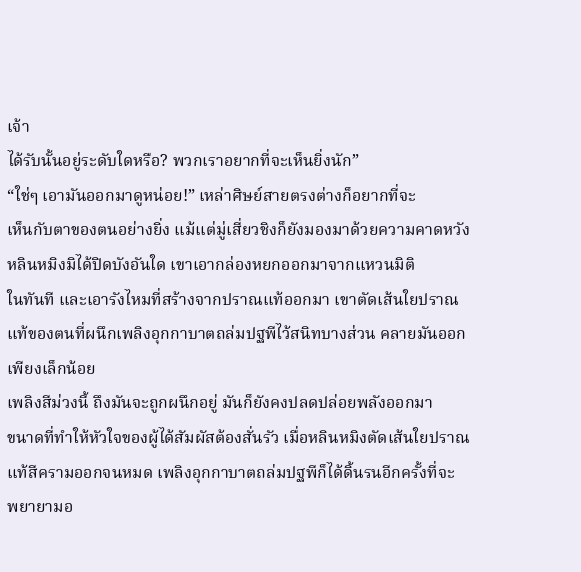เจ้า
ได้รับนั้นอยู่ระดับใดหรือ? พวกเราอยากที่จะเห็นยิ่งนัก”
“ใช่ๆ เอามันออกมาดูหน่อย!” เหล่าศิษย์สายตรงต่างก็อยากที่จะ
เห็นกับตาของตนอย่างยิ่ง แม้แต่มู่เสี่ยวชิงก็ยังมองมาด้วยความคาดหวัง
หลินหมิงมิได้ปิดบังอันใด เขาเอากล่องหยกออกมาจากแหวนมิติ
ในทันที และเอารังไหมที่สร้างจากปราณแท้ออกมา เขาตัดเส้นใยปราณ
แท้ของตนที่ผนึกเพลิงอุกกาบาตถล่มปฐพีไว้สนิทบางส่วน คลายมันออก
เพียงเล็กน้อย
เพลิงสีม่วงนี้ ถึงมันจะถูกผนึกอยู่ มันก็ยังคงปลดปล่อยพลังออกมา
ขนาดที่ทำให้หัวใจของผู้ได้สัมผัสต้องสั่นรัว เมื่อหลินหมิงตัดเส้นใยปราณ
แท้สีครามออกจนหมด เพลิงอุกกาบาตถล่มปฐพีก็ได้ดิ้นรนอีกครั้งที่จะ
พยายามอ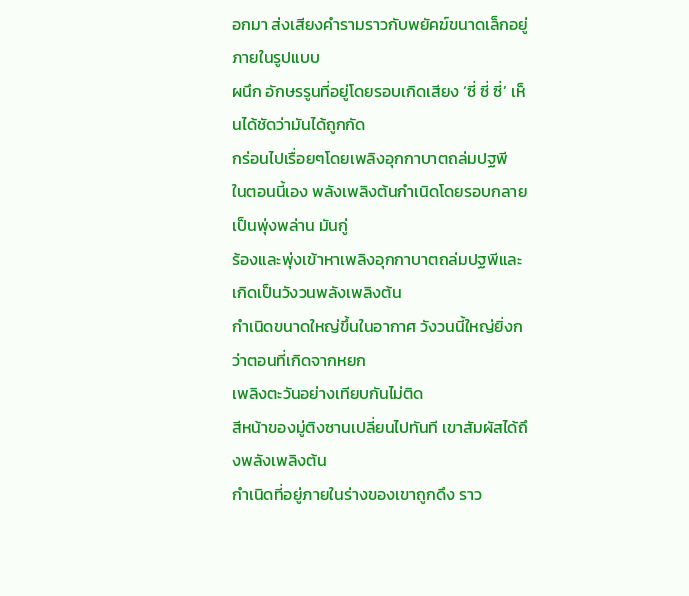อกมา ส่งเสียงคำรามราวกับพยัคฆ์ขนาดเล็กอยู่ภายในรูปแบบ
ผนึก อักษรรูนที่อยู่โดยรอบเกิดเสียง ‘ซี่ ซี่ ซี่’ เห็นได้ชัดว่ามันได้ถูกกัด
กร่อนไปเรื่อยๆโดยเพลิงอุกกาบาตถล่มปฐพี
ในตอนนี้เอง พลังเพลิงต้นกำเนิดโดยรอบกลายเป็นพุ่งพล่าน มันกู่
ร้องและพุ่งเข้าหาเพลิงอุกกาบาตถล่มปฐพีและเกิดเป็นวังวนพลังเพลิงต้น
กำเนิดขนาดใหญ่ขึ้นในอากาศ วังวนนี้ใหญ่ยิ่งกว่าตอนที่เกิดจากหยก
เพลิงตะวันอย่างเทียบกันไม่ติด
สีหน้าของมู่ติงซานเปลี่ยนไปทันที เขาสัมผัสได้ถึงพลังเพลิงต้น
กำเนิดที่อยู่ภายในร่างของเขาถูกดึง ราว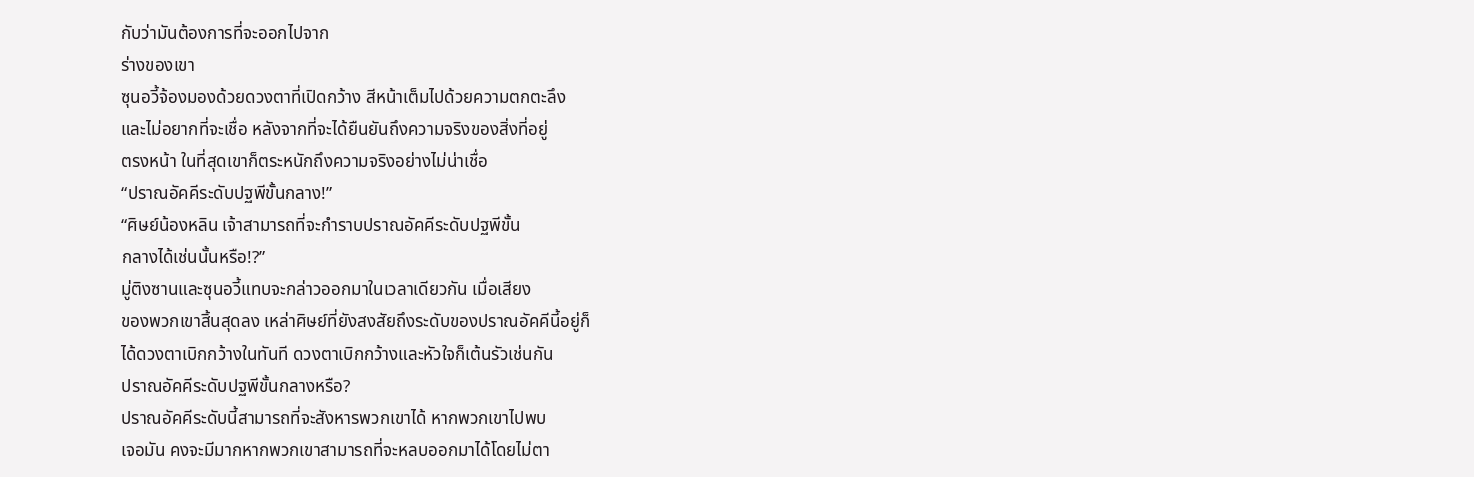กับว่ามันต้องการที่จะออกไปจาก
ร่างของเขา
ซุนอวี้จ้องมองด้วยดวงตาที่เปิดกว้าง สีหน้าเต็มไปด้วยความตกตะลึง
และไม่อยากที่จะเชื่อ หลังจากที่จะได้ยืนยันถึงความจริงของสิ่งที่อยู่
ตรงหน้า ในที่สุดเขาก็ตระหนักถึงความจริงอย่างไม่น่าเชื่อ
“ปราณอัคคีระดับปฐพีขั้นกลาง!”
“ศิษย์น้องหลิน เจ้าสามารถที่จะกำราบปราณอัคคีระดับปฐพีขั้น
กลางได้เช่นนั้นหรือ!?”
มู่ติงซานและซุนอวี้แทบจะกล่าวออกมาในเวลาเดียวกัน เมื่อเสียง
ของพวกเขาสิ้นสุดลง เหล่าศิษย์ที่ยังสงสัยถึงระดับของปราณอัคคีนี้อยู่ก็
ได้ดวงตาเบิกกว้างในทันที ดวงตาเบิกกว้างและหัวใจก็เต้นรัวเช่นกัน
ปราณอัคคีระดับปฐพีขั้นกลางหรือ?
ปราณอัคคีระดับนี้สามารถที่จะสังหารพวกเขาได้ หากพวกเขาไปพบ
เจอมัน คงจะมีมากหากพวกเขาสามารถที่จะหลบออกมาได้โดยไม่ตา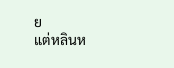ย
แต่หลินห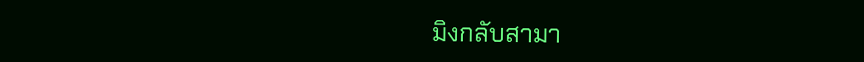มิงกลับสามา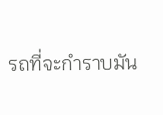รถที่จะกำราบมัน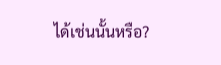ได้เช่นนั้นหรือ?